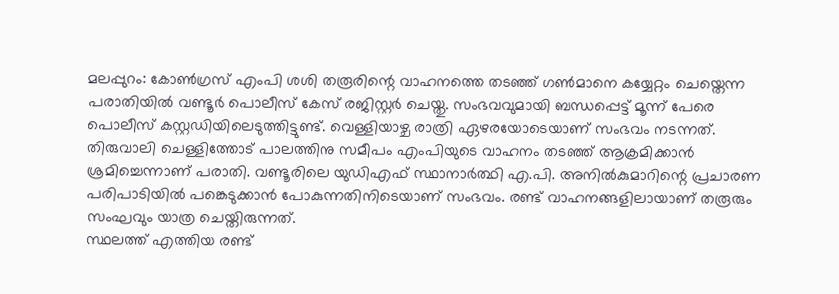മലപ്പുറം: കോൺഗ്രസ് എംപി ശശി തരൂരിന്റെ വാഹനത്തെ തടഞ്ഞ് ഗൺമാനെ കയ്യേറ്റം ചെയ്തെന്ന പരാതിയിൽ വണ്ടൂർ പൊലീസ് കേസ് രജിസ്റ്റർ ചെയ്തു. സംഭവവുമായി ബന്ധപ്പെട്ട് മൂന്ന് പേരെ പൊലീസ് കസ്റ്റഡിയിലെടുത്തിട്ടുണ്ട്. വെള്ളിയാഴ്ച രാത്രി ഏഴരയോടെയാണ് സംഭവം നടന്നത്.
തിരുവാലി ചെള്ളിത്തോട് പാലത്തിനു സമീപം എംപിയുടെ വാഹനം തടഞ്ഞ് ആക്രമിക്കാൻ ശ്രമിച്ചെന്നാണ് പരാതി. വണ്ടൂരിലെ യുഡിഎഫ് സ്ഥാനാർത്ഥി എ.പി. അനിൽകുമാറിന്റെ പ്രചാരണ പരിപാടിയിൽ പങ്കെടുക്കാൻ പോകുന്നതിനിടെയാണ് സംഭവം. രണ്ട് വാഹനങ്ങളിലായാണ് തരൂരും സംഘവും യാത്ര ചെയ്തിരുന്നത്.
സ്ഥലത്ത് എത്തിയ രണ്ട്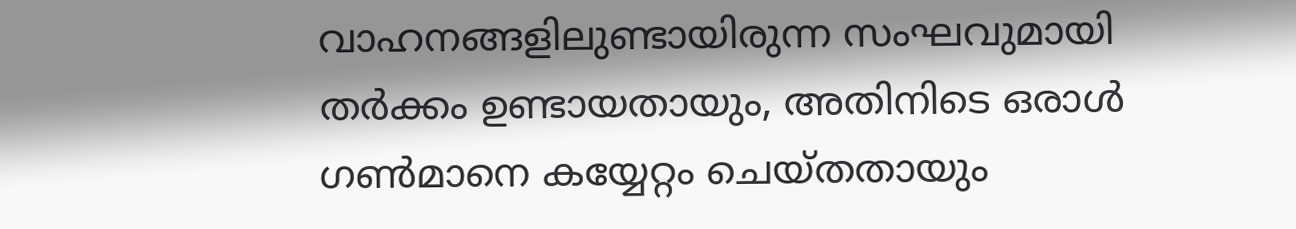വാഹനങ്ങളിലുണ്ടായിരുന്ന സംഘവുമായി തർക്കം ഉണ്ടായതായും, അതിനിടെ ഒരാൾ ഗൺമാനെ കയ്യേറ്റം ചെയ്തതായും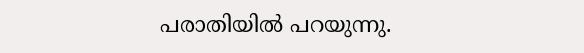പരാതിയിൽ പറയുന്നു.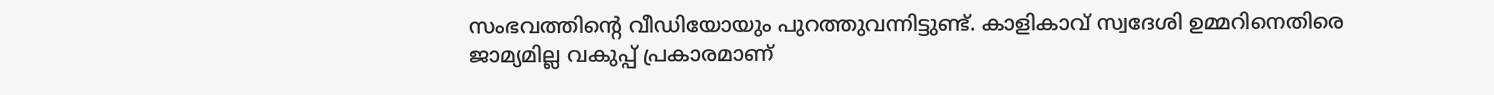സംഭവത്തിന്റെ വീഡിയോയും പുറത്തുവന്നിട്ടുണ്ട്. കാളികാവ് സ്വദേശി ഉമ്മറിനെതിരെ ജാമ്യമില്ല വകുപ്പ് പ്രകാരമാണ്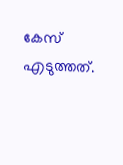കേസ് എടുത്തത്.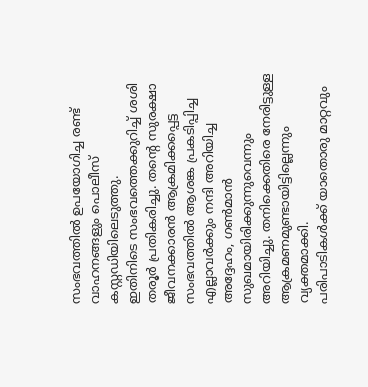സംഭവത്തിൽ ഉപയോഗിച്ച രണ്ട് വാഹനങ്ങളും പൊലീസ് കസ്റ്റഡിയിലെടുത്തു.
ഇതിനിടെ സംഭവത്തെക്കുറിച്ച് ശശി തരൂർ പ്രതികരിച്ചു. തന്റെ സുരക്ഷാ ജീവനക്കാരൻ ആക്രമിക്കപ്പെട്ട സംഭവത്തിൽ ആശങ്ക പ്രകടിപ്പിച്ച എല്ലാവർക്കും നന്ദി അറിയിച്ച അദ്ദേഹം, ഗൺമാൻ സുഖമായിരിക്കുന്നുവെന്നും അറിയിച്ചു. തനിക്കെതിരെ നേരിട്ടുള്ള ആക്രമണമുണ്ടായിട്ടില്ലെന്നും വ്യക്തമാക്കി.
പരിപാടികൾക്ക് യാതൊരു മാറ്റവും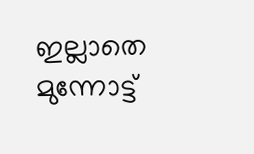ഇല്ലാതെ മുന്നോട്ട്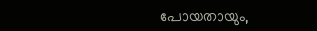പോയതായും,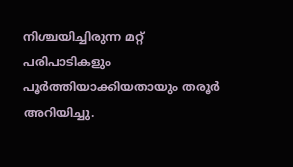നിശ്ചയിച്ചിരുന്ന മറ്റ് പരിപാടികളും പൂർത്തിയാക്കിയതായും തരൂർ അറിയിച്ചു.